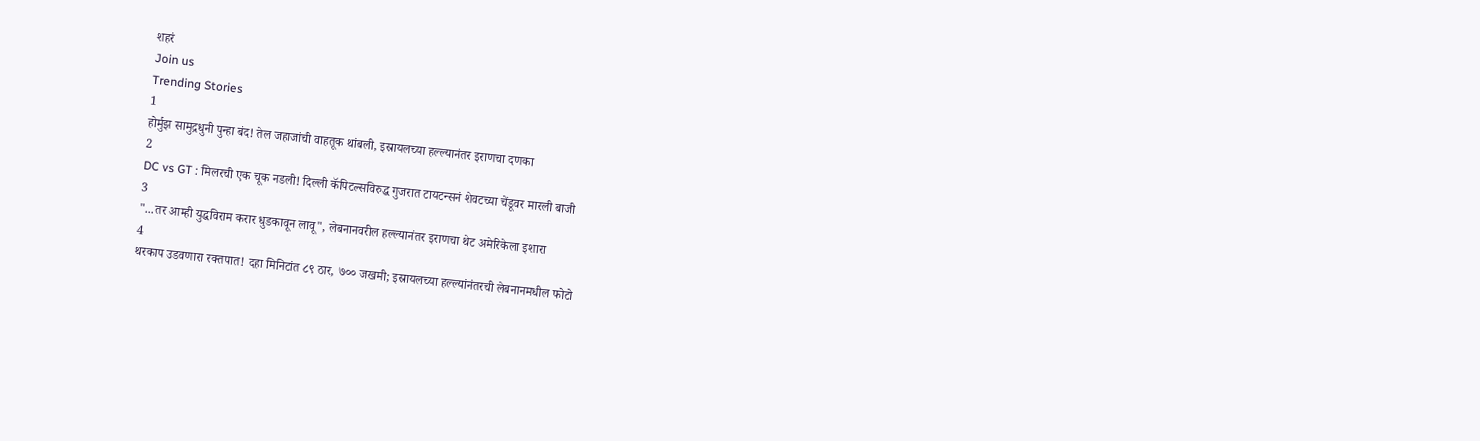शहरं
Join us
Trending Stories
1
होर्मुझ सामुद्रधुनी पुन्हा बंद! तेल जहाजांची वाहतूक थांबली, इस्रायलच्या हल्ल्यानंतर इराणचा दणका
2
DC vs GT : मिलरची एक चूक नडली! दिल्ली कॅपिटल्सविरुद्ध गुजरात टायटन्सनं शेवटच्या चेंडूवर मारली बाजी
3
"...तर आम्ही युद्धविराम करार धुडकावून लावू", लेबनानवरील हल्ल्यानंतर इराणचा थेट अमेरिकेला इशारा
4
थरकाप उडवणारा रक्तपात! दहा मिनिटांत ८९ ठार, ७०० जखमी; इस्रायलच्या हल्ल्यांनंतरची लेबनानमधील फोटो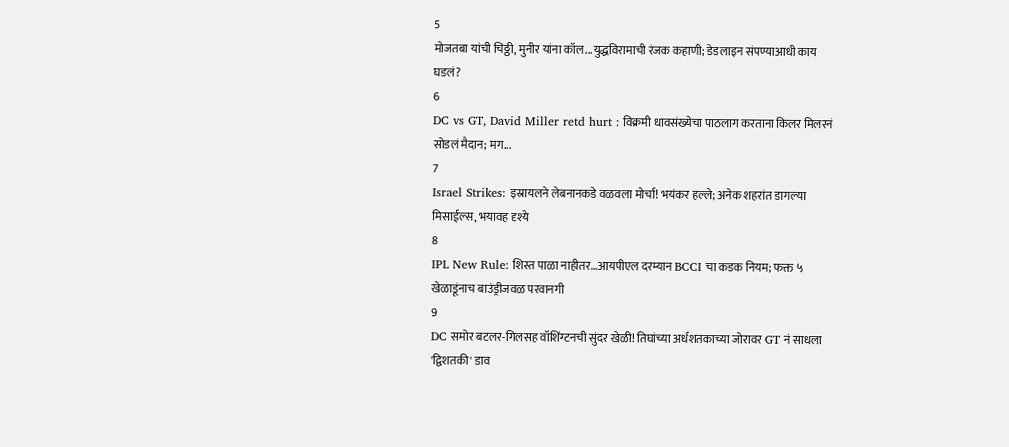5
मोजतबा यांची चिठ्ठी, मुनीर यांना कॉल...युद्धविरामाची रंजक कहाणी; डेडलाइन संपण्याआधी काय घडलं?
6
DC vs GT, David Miller retd hurt : विक्रमी धावसंख्येचा पाठलाग करताना किलर मिलरनं सोडलं मैदान; मग...
7
Israel Strikes: इस्रायलने लेबनानकडे वळवला मोर्चा! भयंकर हल्ले; अनेक शहरांत डागल्या मिसाईल्स, भयावह दृश्ये
8
IPL New Rule: शिस्त पाळा नाहीतर…आयपीएल दरम्यान BCCI चा कडक नियम; फक्त ५ खेळाडूंनाच बाउंड्रीजवळ परवानगी
9
DC समोर बटलर-गिलसह वॉशिंग्टनची सुंदर खेळी! तिघांच्या अर्धशतकाच्या जोरावर GT नं साधला 'द्विशतकी' डाव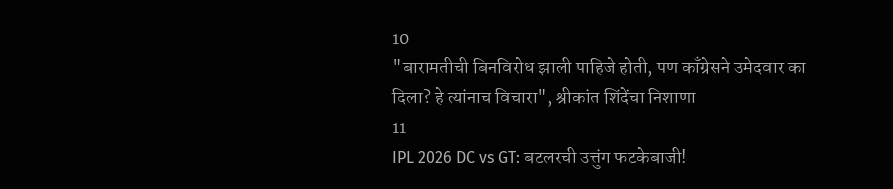10
"बारामतीची बिनविरोध झाली पाहिजे होती, पण काँग्रेसने उमेदवार का दिला? हे त्यांनाच विचारा", श्रीकांत शिंदेंचा निशाणा
11
IPL 2026 DC vs GT: बटलरची उत्तुंग फटकेबाजी!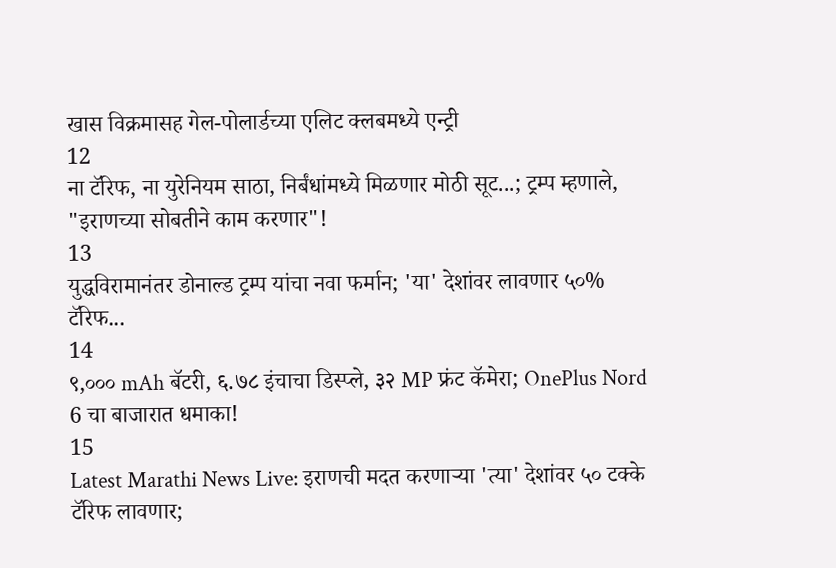खास विक्रमासह गेल-पोलार्डच्या एलिट क्लबमध्ये एन्ट्री
12
ना टॅरिफ, ना युरेनियम साठा, निर्बंधांमध्ये मिळणार मोठी सूट...; ट्रम्प म्हणाले, "इराणच्या सोबतीने काम करणार"!
13
युद्धविरामानंतर डोनाल्ड ट्रम्प यांचा नवा फर्मान; 'या' देशांवर लावणार ५०% टॅरिफ...
14
९,००० mAh बॅटरी, ६.७८ इंचाचा डिस्प्ले, ३२ MP फ्रंट कॅमेरा; OnePlus Nord 6 चा बाजारात धमाका!
15
Latest Marathi News Live: इराणची मदत करणाऱ्या 'त्या' देशांवर ५० टक्के टॅरिफ लावणार;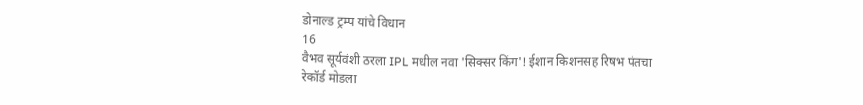डोनाल्ड ट्रम्प यांचे विधान
16
वैभव सूर्यवंशी ठरला IPL मधील नवा 'सिक्सर किंग'! ईशान किशनसह रिषभ पंतचा रेकॉर्ड मोडला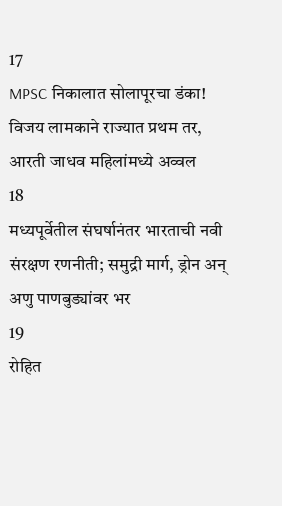17
MPSC निकालात सोलापूरचा डंका! विजय लामकाने राज्यात प्रथम तर, आरती जाधव महिलांमध्ये अव्वल
18
मध्यपूर्वेतील संघर्षानंतर भारताची नवी संरक्षण रणनीती; समुद्री मार्ग, ड्रोन अन् अणु पाणबुड्यांवर भर
19
रोहित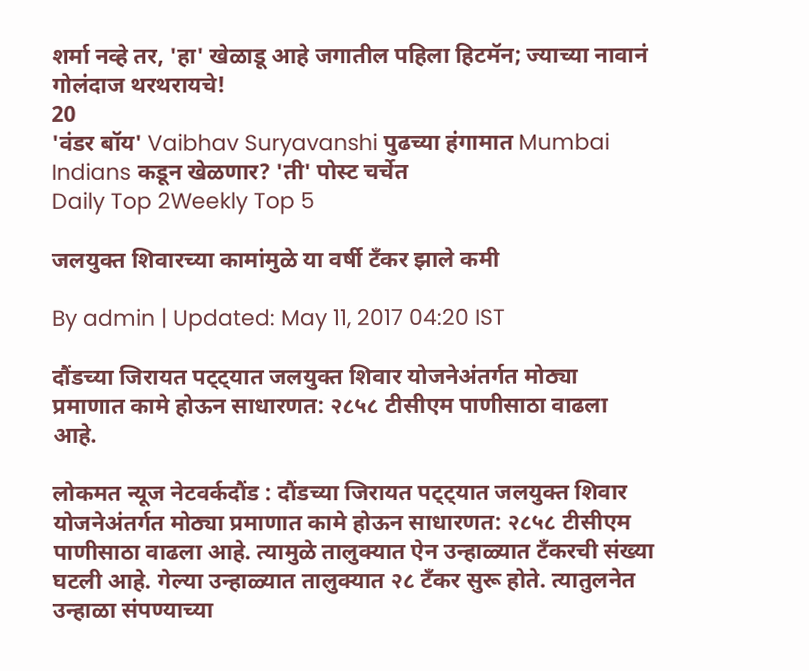शर्मा नव्हे तर, 'हा' खेळाडू आहे जगातील पहिला हिटमॅन; ज्याच्या नावानं गोलंदाज थरथरायचे!
20
'वंडर बॉय' Vaibhav Suryavanshi पुढच्या हंगामात Mumbai Indians कडून खेळणार? 'ती' पोस्ट चर्चेत
Daily Top 2Weekly Top 5

जलयुक्त शिवारच्या कामांमुळे या वर्षी टँकर झाले कमी

By admin | Updated: May 11, 2017 04:20 IST

दौंडच्या जिरायत पट्ट्यात जलयुक्त शिवार योजनेअंतर्गत मोठ्या प्रमाणात कामे होऊन साधारणत: २८५८ टीसीएम पाणीसाठा वाढला आहे.

लोकमत न्यूज नेटवर्कदौंड : दौंडच्या जिरायत पट्ट्यात जलयुक्त शिवार योजनेअंतर्गत मोठ्या प्रमाणात कामे होऊन साधारणत: २८५८ टीसीएम पाणीसाठा वाढला आहे. त्यामुळे तालुक्यात ऐन उन्हाळ्यात टँकरची संख्या घटली आहे. गेल्या उन्हाळ्यात तालुक्यात २८ टँकर सुरू होते. त्यातुलनेत उन्हाळा संपण्याच्या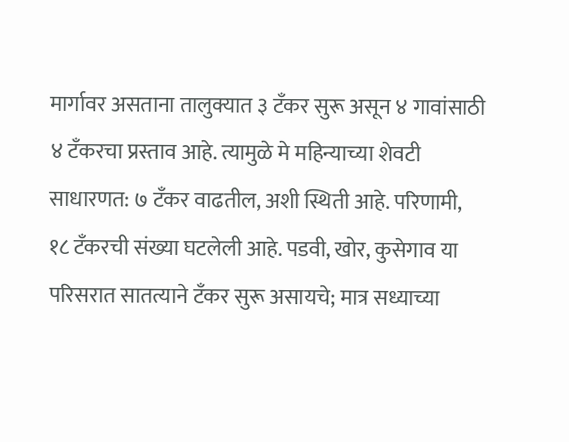मार्गावर असताना तालुक्यात ३ टँकर सुरू असून ४ गावांसाठी ४ टँकरचा प्रस्ताव आहे. त्यामुळे मे महिन्याच्या शेवटी साधारणत: ७ टँकर वाढतील, अशी स्थिती आहे. परिणामी, १८ टँकरची संख्या घटलेली आहे. पडवी, खोर, कुसेगाव या परिसरात सातत्याने टँकर सुरू असायचे; मात्र सध्याच्या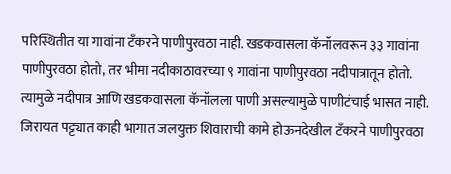परिस्थितीत या गावांना टँकरने पाणीपुरवठा नाही. खडकवासला कॅनॉलवरून ३३ गावांना पाणीपुरवठा होतो, तर भीमा नदीकाठावरच्या ९ गावांना पाणीपुरवठा नदीपात्रातून होतो. त्यामुळे नदीपात्र आणि खडकवासला कॅनॉलला पाणी असल्यामुळे पाणीटंचाई भासत नाही. जिरायत पट्ट्यात काही भागात जलयुक्त शिवाराची कामे होऊनदेखील टँकरने पाणीपुरवठा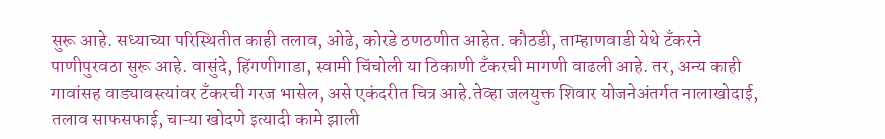सुरू आहे. सध्याच्या परिस्थितीत काही तलाव, ओढे, कोरडे ठणठणीत आहेत. कौठडी, ताम्हाणवाडी येथे टँकरने पाणीपुरवठा सुरू आहे. वासुंदे, हिंगणीगाडा, स्वामी चिंचोली या ठिकाणी टँकरची मागणी वाढली आहे. तर, अन्य काही गावांसह वाड्यावस्त्यांवर टँकरची गरज भासेल, असे एकंदरीत चित्र आहे.तेव्हा जलयुक्त शिवार योजनेअंतर्गत नालाखोदाई, तलाव साफसफाई, चाऱ्या खोदणे इत्यादी कामे झाली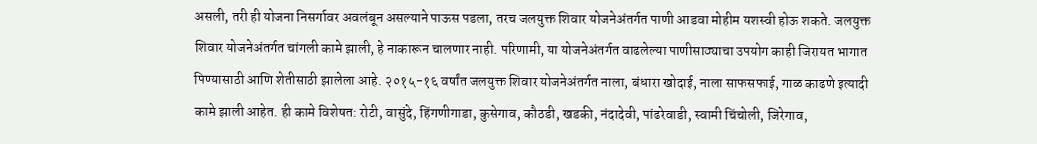असली, तरी ही योजना निसर्गावर अवलंबून असल्याने पाऊस पडला, तरच जलयुक्त शिवार योजनेअंतर्गत पाणी आडवा मोहीम यशस्वी होऊ शकते. जलयुक्त शिवार योजनेअंतर्गत चांगली कामे झाली, हे नाकारून चालणार नाही. परिणामी, या योजनेअंतर्गत वाढलेल्या पाणीसाठ्याचा उपयोग काही जिरायत भागात पिण्यासाठी आणि शेतीसाठी झालेला आहे. २०१५-१६ वर्षांत जलयुक्त शिवार योजनेअंतर्गत नाला, बंधारा खोदाई, नाला साफसफाई, गाळ काढणे इत्यादी कामे झाली आहेत. ही कामे विशेषत: रोटी, वासुंदे, हिंगणीगाडा, कुसेगाव, कौठडी, खडकी, नंदादेवी, पांढरेवाडी, स्वामी चिंचोली, जिरेगाव,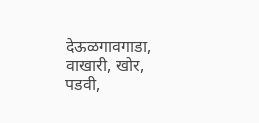देऊळगावगाडा, वाखारी, खोर, पडवी,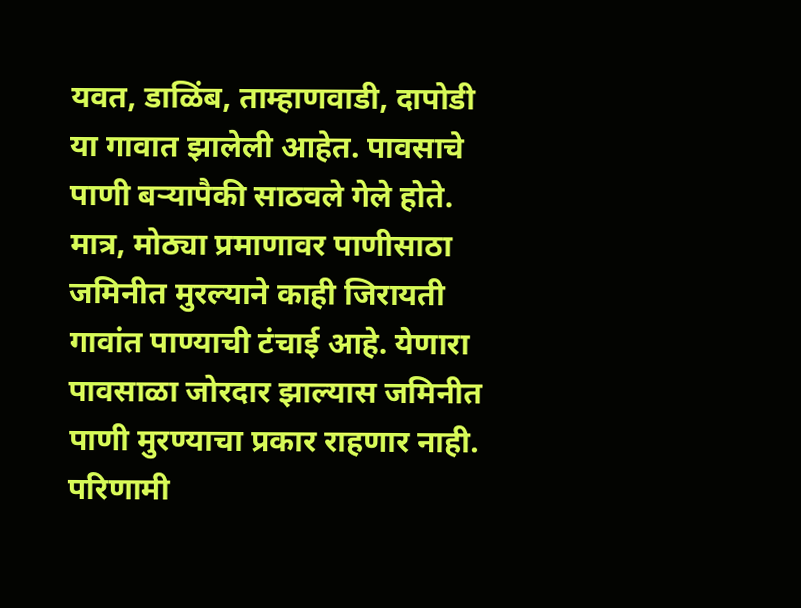यवत, डाळिंब, ताम्हाणवाडी, दापोडी या गावात झालेली आहेत. पावसाचे पाणी बऱ्यापैकी साठवले गेले होते. मात्र, मोठ्या प्रमाणावर पाणीसाठा जमिनीत मुरल्याने काही जिरायती गावांत पाण्याची टंचाई आहे. येणारा पावसाळा जोरदार झाल्यास जमिनीत पाणी मुरण्याचा प्रकार राहणार नाही. परिणामी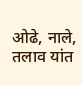ओढे, नाले, तलाव यांत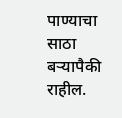पाण्याचा साठा बऱ्यापैकी राहील.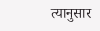त्यानुसार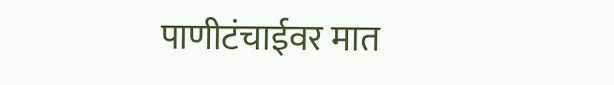पाणीटंचाईवर मात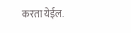करता येईल.